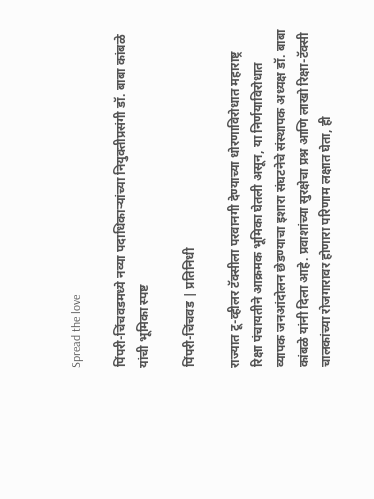Spread the love

पिंपरी-चिंचवडमध्ये नव्या पदाधिकाऱ्यांच्या नियुक्तीप्रसंगी डॉ. बाबा कांबळे यांची भूमिका स्पष्ट

पिंपरी-चिंचवड | प्रतिनिधी

राज्यात टू-व्हीलर टॅक्सीला परवानगी देण्याच्या धोरणाविरोधात महाराष्ट्र रिक्षा पंचायतीने आक्रमक भूमिका घेतली असून, या निर्णयाविरोधात व्यापक जनआंदोलन छेडण्याचा इशारा संघटनेचे संस्थापक अध्यक्ष डॉ. बाबा कांबळे यांनी दिला आहे. प्रवाशांच्या सुरक्षेचा प्रश्न आणि लाखो रिक्षा-टॅक्सी चालकांच्या रोजगारावर होणारा परिणाम लक्षात घेता, ही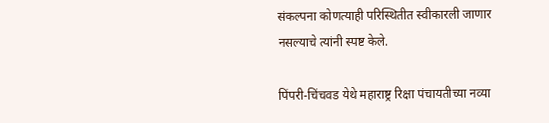संकल्पना कोणत्याही परिस्थितीत स्वीकारली जाणार नसल्याचे त्यांनी स्पष्ट केले.

पिंपरी-चिंचवड येथे महाराष्ट्र रिक्षा पंचायतीच्या नव्या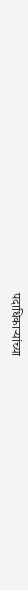पदाधिकाऱ्यांच्या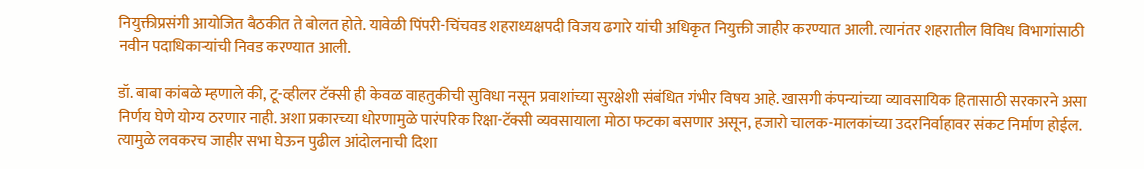नियुक्तीप्रसंगी आयोजित बैठकीत ते बोलत होते. यावेळी पिंपरी-चिंचवड शहराध्यक्षपदी विजय ढगारे यांची अधिकृत नियुक्ती जाहीर करण्यात आली. त्यानंतर शहरातील विविध विभागांसाठी नवीन पदाधिकाऱ्यांची निवड करण्यात आली.

डॉ. बाबा कांबळे म्हणाले की, टू-व्हीलर टॅक्सी ही केवळ वाहतुकीची सुविधा नसून प्रवाशांच्या सुरक्षेशी संबंधित गंभीर विषय आहे. खासगी कंपन्यांच्या व्यावसायिक हितासाठी सरकारने असा निर्णय घेणे योग्य ठरणार नाही. अशा प्रकारच्या धोरणामुळे पारंपरिक रिक्षा-टॅक्सी व्यवसायाला मोठा फटका बसणार असून, हजारो चालक-मालकांच्या उदरनिर्वाहावर संकट निर्माण होईल. त्यामुळे लवकरच जाहीर सभा घेऊन पुढील आंदोलनाची दिशा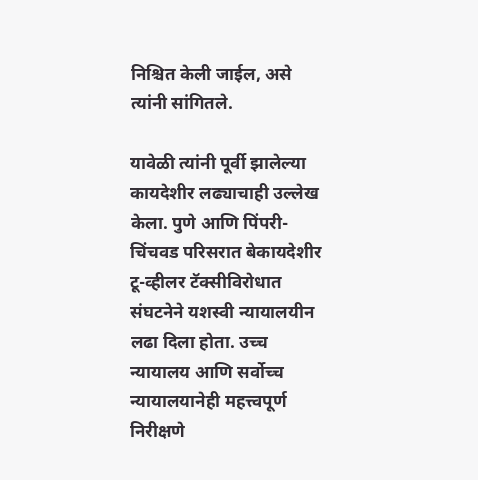निश्चित केली जाईल, असे त्यांनी सांगितले.

यावेळी त्यांनी पूर्वी झालेल्या कायदेशीर लढ्याचाही उल्लेख केला. पुणे आणि पिंपरी-चिंचवड परिसरात बेकायदेशीर टू-व्हीलर टॅक्सीविरोधात संघटनेने यशस्वी न्यायालयीन लढा दिला होता. उच्च न्यायालय आणि सर्वोच्च न्यायालयानेही महत्त्वपूर्ण निरीक्षणे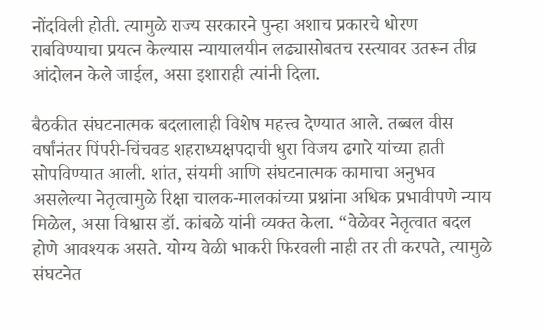नोंदविली होती. त्यामुळे राज्य सरकारने पुन्हा अशाच प्रकारचे धोरण राबविण्याचा प्रयत्न केल्यास न्यायालयीन लढ्यासोबतच रस्त्यावर उतरून तीव्र आंदोलन केले जाईल, असा इशाराही त्यांनी दिला.

बैठकीत संघटनात्मक बदलालाही विशेष महत्त्व देण्यात आले. तब्बल वीस वर्षांनंतर पिंपरी-चिंचवड शहराध्यक्षपदाची धुरा विजय ढगारे यांच्या हाती सोपविण्यात आली. शांत, संयमी आणि संघटनात्मक कामाचा अनुभव असलेल्या नेतृत्वामुळे रिक्षा चालक-मालकांच्या प्रश्नांना अधिक प्रभावीपणे न्याय मिळेल, असा विश्वास डॉ. कांबळे यांनी व्यक्त केला. “वेळेवर नेतृत्वात बदल होणे आवश्यक असते. योग्य वेळी भाकरी फिरवली नाही तर ती करपते, त्यामुळे संघटनेत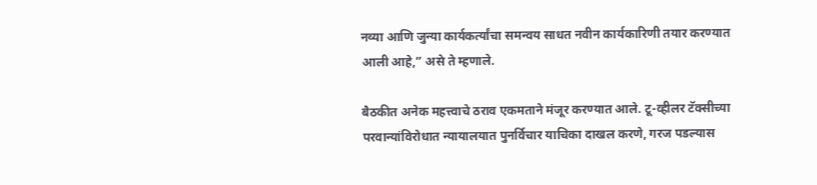नव्या आणि जुन्या कार्यकर्त्यांचा समन्वय साधत नवीन कार्यकारिणी तयार करण्यात आली आहे,” असे ते म्हणाले.

बैठकीत अनेक महत्त्वाचे ठराव एकमताने मंजूर करण्यात आले. टू-व्हीलर टॅक्सीच्या परवान्यांविरोधात न्यायालयात पुनर्विचार याचिका दाखल करणे, गरज पडल्यास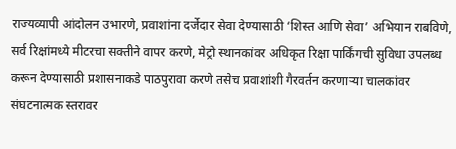राज्यव्यापी आंदोलन उभारणे, प्रवाशांना दर्जेदार सेवा देण्यासाठी ‘शिस्त आणि सेवा’ अभियान राबविणे, सर्व रिक्षांमध्ये मीटरचा सक्तीने वापर करणे, मेट्रो स्थानकांवर अधिकृत रिक्षा पार्किंगची सुविधा उपलब्ध करून देण्यासाठी प्रशासनाकडे पाठपुरावा करणे तसेच प्रवाशांशी गैरवर्तन करणाऱ्या चालकांवर संघटनात्मक स्तरावर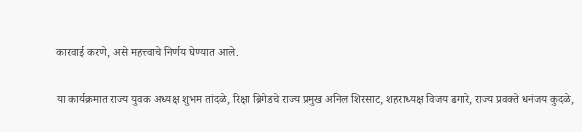कारवाई करणे, असे महत्त्वाचे निर्णय घेण्यात आले.

या कार्यक्रमात राज्य युवक अध्यक्ष शुभम तांदळे, रिक्षा ब्रिगेडचे राज्य प्रमुख अनिल शिरसाट, शहराध्यक्ष विजय ढगारे, राज्य प्रवक्ते धनंजय कुदळे,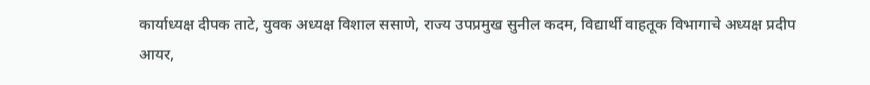कार्याध्यक्ष दीपक ताटे, युवक अध्यक्ष विशाल ससाणे, राज्य उपप्रमुख सुनील कदम, विद्यार्थी वाहतूक विभागाचे अध्यक्ष प्रदीप आयर,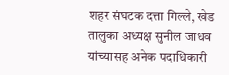शहर संघटक दत्ता गिल्ले, खेड तालुका अध्यक्ष सुनील जाधव यांच्यासह अनेक पदाधिकारी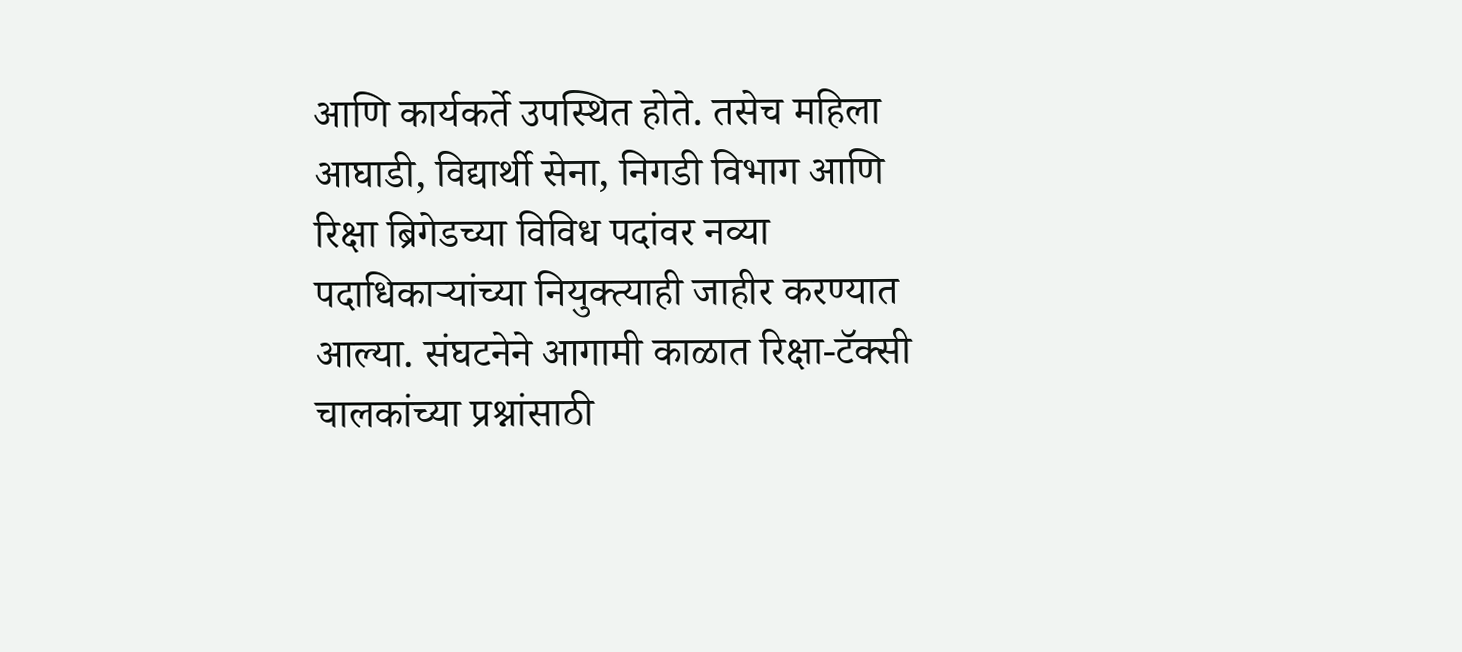आणि कार्यकर्ते उपस्थित होते. तसेच महिला आघाडी, विद्यार्थी सेना, निगडी विभाग आणि रिक्षा ब्रिगेडच्या विविध पदांवर नव्या पदाधिकाऱ्यांच्या नियुक्त्याही जाहीर करण्यात आल्या. संघटनेने आगामी काळात रिक्षा-टॅक्सी चालकांच्या प्रश्नांसाठी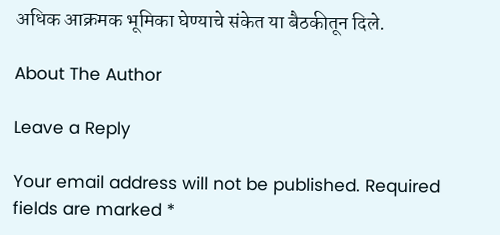अधिक आक्रमक भूमिका घेण्याचे संकेत या बैठकीतून दिले.

About The Author

Leave a Reply

Your email address will not be published. Required fields are marked *